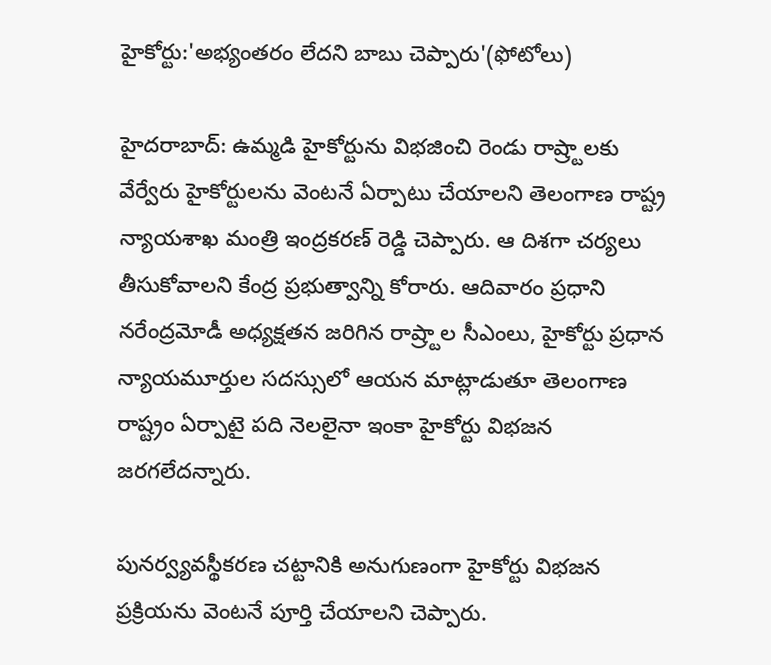హైకోర్టు:'అభ్యంతరం లేదని బాబు చెప్పారు'(ఫోటోలు)

హైదరాబాద్: ఉమ్మడి హైకోర్టును విభజించి రెండు రాష్ర్టాలకు వేర్వేరు హైకోర్టులను వెంటనే ఏర్పాటు చేయాలని తెలంగాణ రాష్ట్ర న్యాయశాఖ మంత్రి ఇంద్రకరణ్ రెడ్డి చెప్పారు. ఆ దిశగా చర్యలు తీసుకోవాలని కేంద్ర ప్రభుత్వాన్ని కోరారు. ఆదివారం ప్రధాని నరేంద్రమోడీ అధ్యక్షతన జరిగిన రాష్ర్టాల సీఎంలు, హైకోర్టు ప్రధాన న్యాయమూర్తుల సదస్సులో ఆయన మాట్లాడుతూ తెలంగాణ రాష్ట్రం ఏర్పాటై పది నెలలైనా ఇంకా హైకోర్టు విభజన జరగలేదన్నారు.

పునర్వ్యవస్థీకరణ చట్టానికి అనుగుణంగా హైకోర్టు విభజన ప్రక్రియను వెంటనే పూర్తి చేయాలని చెప్పారు.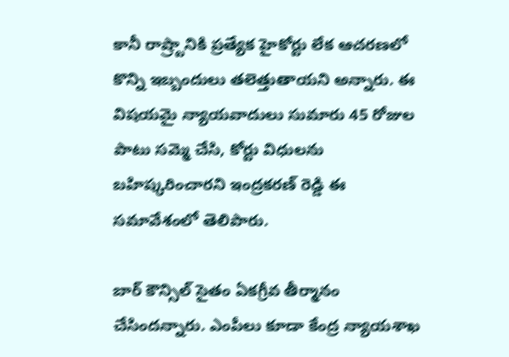కానీ రాష్ర్టానికి ప్రత్యేక హైకోర్టు లేక ఆచరణలో కొన్ని ఇబ్బందులు తలెత్తుతాయని అన్నారు. ఈ విషయమై న్యాయవాదులు సుమారు 45 రోజుల పాటు సమ్మె చేసి, కోర్టు విధులను బహిష్కరించారని ఇంద్రకరణ్ రెడ్డి ఈ సమావేశంలో తెలిపారు.

బార్ కౌన్సిల్ సైతం ఏకగ్రీవ తీర్మానం చేసిందన్నారు. ఎంపీలు కూడా కేంద్ర న్యాయశాఖ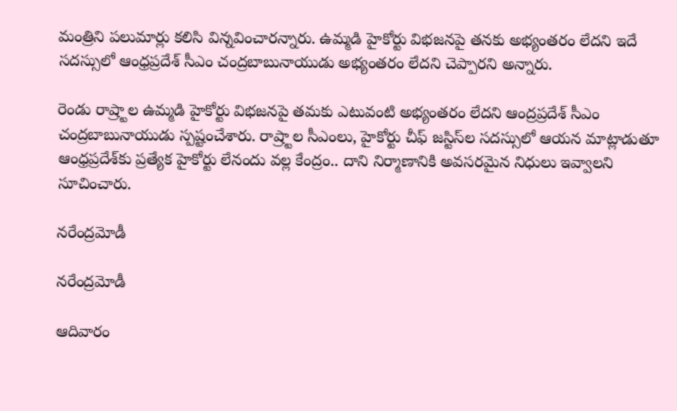మంత్రిని పలుమార్లు కలిసి విన్నవించారన్నారు. ఉమ్మడి హైకోర్టు విభజనపై తనకు అభ్యంతరం లేదని ఇదే సదస్సులో ఆంధ్రప్రదేశ్ సీఎం చంద్రబాబునాయుడు అభ్యంతరం లేదని చెప్పారని అన్నారు.

రెండు రాష్ర్టాల ఉమ్మడి హైకోర్టు విభజనపై తమకు ఎటువంటి అభ్యంతరం లేదని ఆంద్రప్రదేశ్ సీఎం చంద్రబాబునాయుడు స్పష్టంచేశారు. రాష్ర్టాల సీఎంలు, హైకోర్టు చీఫ్ జస్టిస్‌ల సదస్సులో ఆయన మాట్లాడుతూ ఆంధ్రప్రదేశ్‌కు ప్రత్యేక హైకోర్టు లేనందు వల్ల కేంద్రం.. దాని నిర్మాణానికి అవసరమైన నిధులు ఇవ్వాలని సూచించారు.

నరేంద్రమోడీ

నరేంద్రమోడీ

ఆదివారం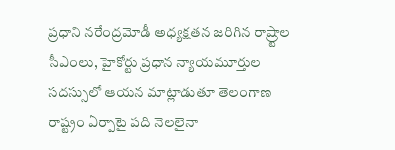ప్రధాని నరేంద్రమోడీ అధ్యక్షతన జరిగిన రాష్ర్టాల సీఎంలు, హైకోర్టు ప్రధాన న్యాయమూర్తుల సదస్సులో ఆయన మాట్లాడుతూ తెలంగాణ రాష్ట్రం ఏర్పాటై పది నెలలైనా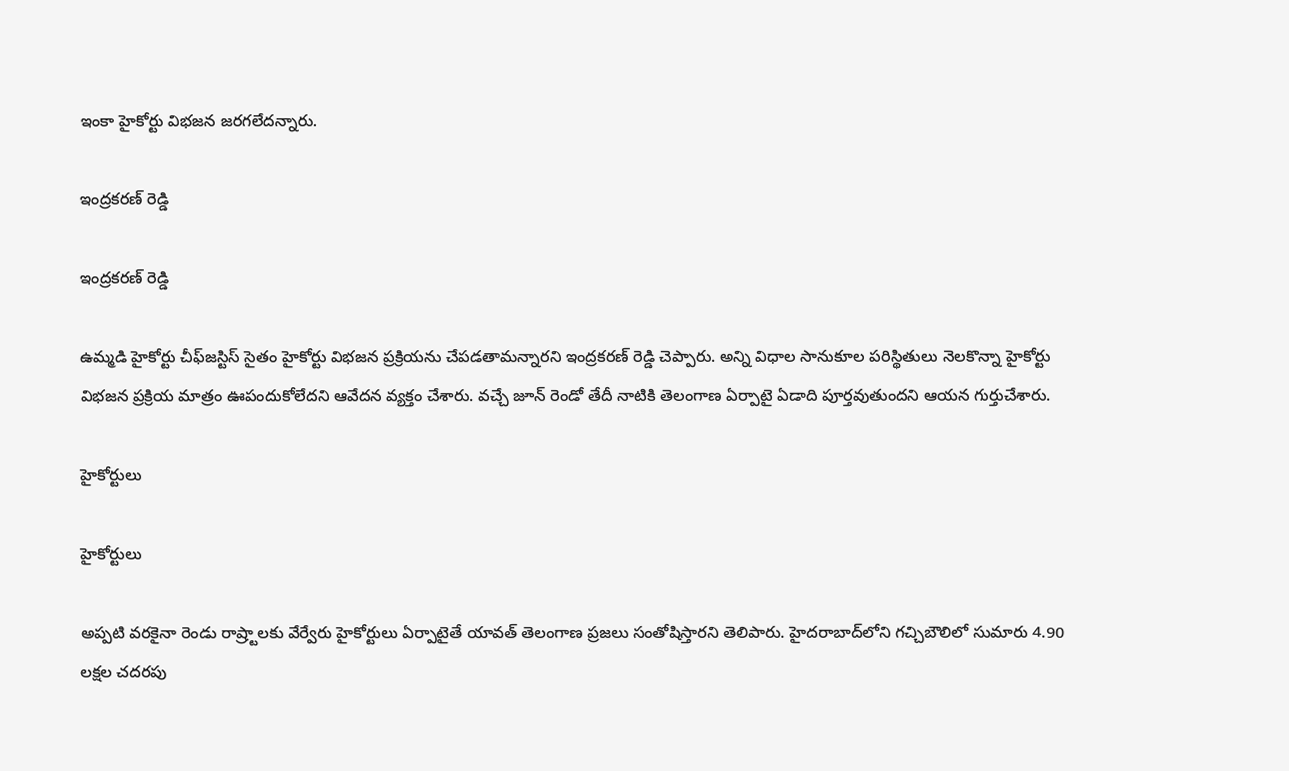ఇంకా హైకోర్టు విభజన జరగలేదన్నారు.

ఇంద్రకరణ్ రెడ్డి

ఇంద్రకరణ్ రెడ్డి

ఉమ్మడి హైకోర్టు చీఫ్‌జస్టిస్ సైతం హైకోర్టు విభజన ప్రక్రియను చేపడతామన్నారని ఇంద్రకరణ్ రెడ్డి చెప్పారు. అన్ని విధాల సానుకూల పరిస్థితులు నెలకొన్నా హైకోర్టు విభజన ప్రక్రియ మాత్రం ఊపందుకోలేదని ఆవేదన వ్యక్తం చేశారు. వచ్చే జూన్ రెండో తేదీ నాటికి తెలంగాణ ఏర్పాటై ఏడాది పూర్తవుతుందని ఆయన గుర్తుచేశారు.

హైకోర్టులు

హైకోర్టులు

అప్పటి వరకైనా రెండు రాష్ర్టాలకు వేర్వేరు హైకోర్టులు ఏర్పాటైతే యావత్ తెలంగాణ ప్రజలు సంతోషిస్తారని తెలిపారు. హైదరాబాద్‌లోని గచ్చిబౌలిలో సుమారు 4.90 లక్షల చదరపు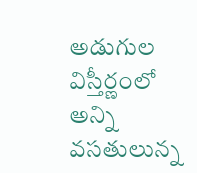అడుగుల విస్తీర్ణంలో అన్ని వసతులున్న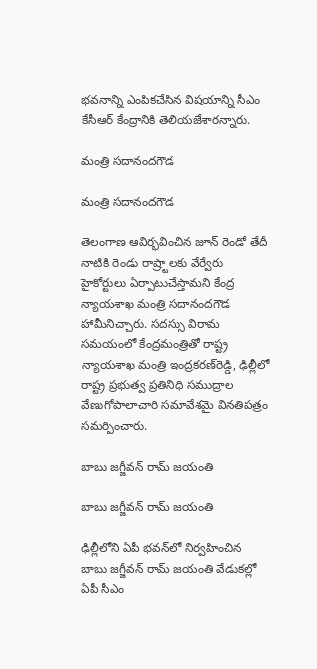భవనాన్ని ఎంపికచేసిన విషయాన్ని సీఎం కేసీఆర్ కేంద్రానికి తెలియజేశారన్నారు.

మంత్రి సదానందగౌడ

మంత్రి సదానందగౌడ

తెలంగాణ ఆవిర్భవించిన జూన్ రెండో తేదీ నాటికి రెండు రాష్ర్టాలకు వేర్వేరు హైకోర్టులు ఏర్పాటుచేస్తామని కేంద్ర న్యాయశాఖ మంత్రి సదానందగౌడ హామీనిచ్చారు. సదస్సు విరామ సమయంలో కేంద్రమంత్రితో రాష్ట్ర న్యాయశాఖ మంత్రి ఇంద్రకరణ్‌రెడ్డి, ఢిల్లీలో రాష్ట్ర ప్రభుత్వ ప్రతినిధి సముద్రాల వేణుగోపాలాచారి సమావేశమై వినతిపత్రం సమర్పించారు.

బాబు జగ్జీవన్ రామ్ జయంతి

బాబు జగ్జీవన్ రామ్ జయంతి

ఢిల్లీలోని ఏపీ భవన్‌లో నిర్వహించిన బాబు జగ్జీవన్ రామ్ జయంతి వేడుకల్లో ఏపీ సీఎం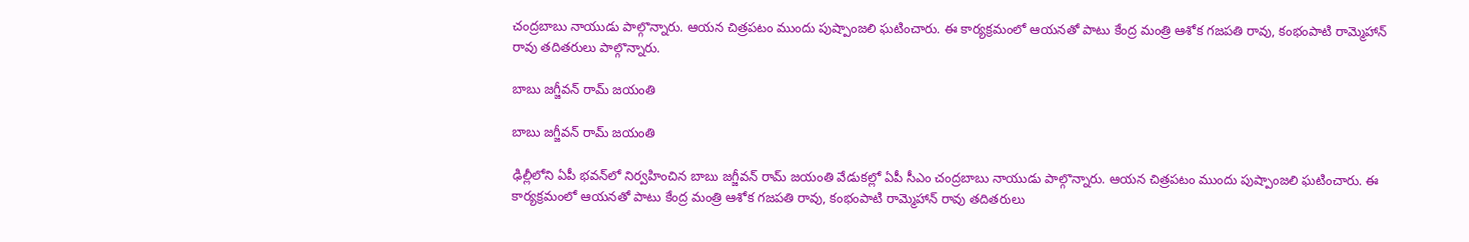చంద్రబాబు నాయుడు పాల్గొన్నారు. ఆయన చిత్రపటం ముందు పుష్పాంజలి ఘటించారు. ఈ కార్యక్రమంలో ఆయనతో పాటు కేంద్ర మంత్రి ఆశోక గజపతి రావు, కంభంపాటి రామ్మెహాన్ రావు తదితరులు పాల్గొన్నారు.

బాబు జగ్జీవన్ రామ్ జయంతి

బాబు జగ్జీవన్ రామ్ జయంతి

ఢిల్లీలోని ఏపీ భవన్‌లో నిర్వహించిన బాబు జగ్జీవన్ రామ్ జయంతి వేడుకల్లో ఏపీ సీఎం చంద్రబాబు నాయుడు పాల్గొన్నారు. ఆయన చిత్రపటం ముందు పుష్పాంజలి ఘటించారు. ఈ కార్యక్రమంలో ఆయనతో పాటు కేంద్ర మంత్రి ఆశోక గజపతి రావు, కంభంపాటి రామ్మెహాన్ రావు తదితరులు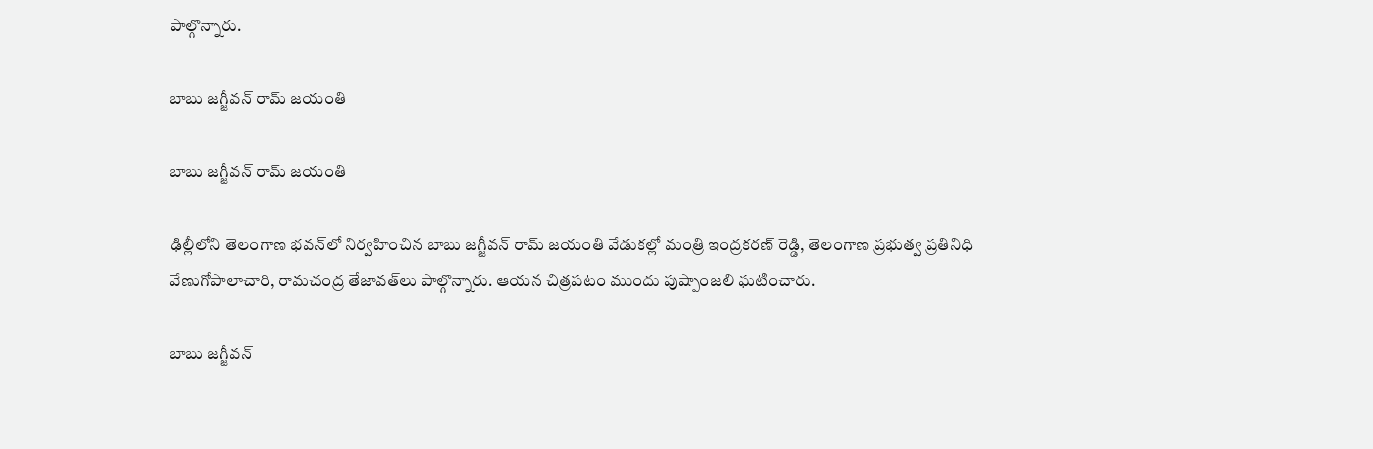పాల్గొన్నారు.

బాబు జగ్జీవన్ రామ్ జయంతి

బాబు జగ్జీవన్ రామ్ జయంతి

ఢిల్లీలోని తెలంగాణ భవన్‌లో నిర్వహించిన బాబు జగ్జీవన్ రామ్ జయంతి వేడుకల్లో మంత్రి ఇంద్రకరణ్ రెడ్డి, తెలంగాణ ప్రభుత్వ ప్రతినిధి వేణుగోపాలాచారి, రామచంద్ర తేజావత్‌లు పాల్గొన్నారు. ఆయన చిత్రపటం ముందు పుష్పాంజలి ఘటించారు.

బాబు జగ్జీవన్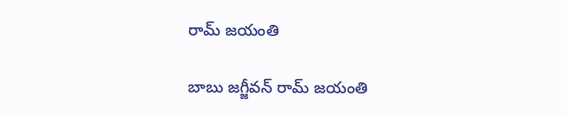రామ్ జయంతి

బాబు జగ్జీవన్ రామ్ జయంతి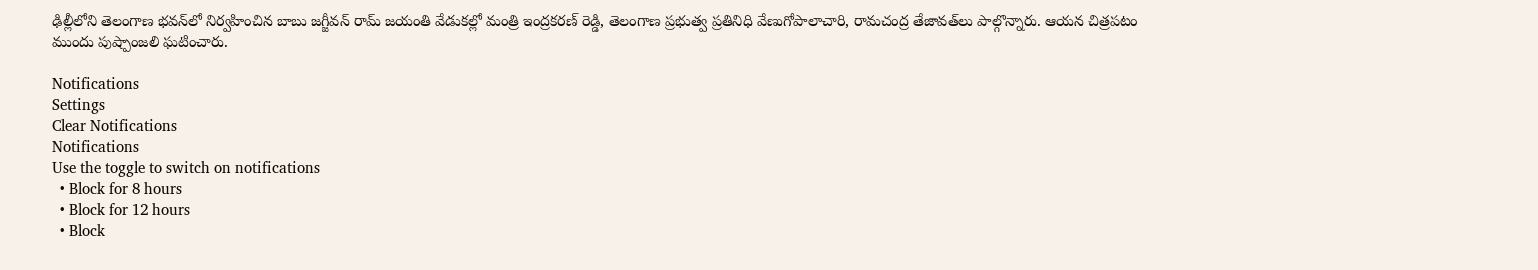ఢిల్లీలోని తెలంగాణ భవన్‌లో నిర్వహించిన బాబు జగ్జీవన్ రామ్ జయంతి వేడుకల్లో మంత్రి ఇంద్రకరణ్ రెడ్డి, తెలంగాణ ప్రభుత్వ ప్రతినిధి వేణుగోపాలాచారి, రామచంద్ర తేజావత్‌లు పాల్గొన్నారు. ఆయన చిత్రపటం ముందు పుష్పాంజలి ఘటించారు.

Notifications
Settings
Clear Notifications
Notifications
Use the toggle to switch on notifications
  • Block for 8 hours
  • Block for 12 hours
  • Block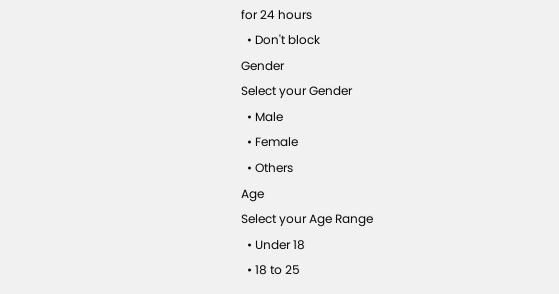for 24 hours
  • Don't block
Gender
Select your Gender
  • Male
  • Female
  • Others
Age
Select your Age Range
  • Under 18
  • 18 to 25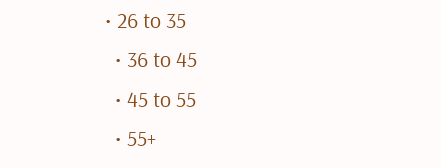• 26 to 35
  • 36 to 45
  • 45 to 55
  • 55+